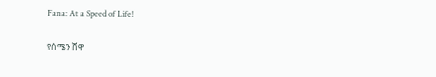Fana: At a Speed of Life!

የሰሜን ሸዋ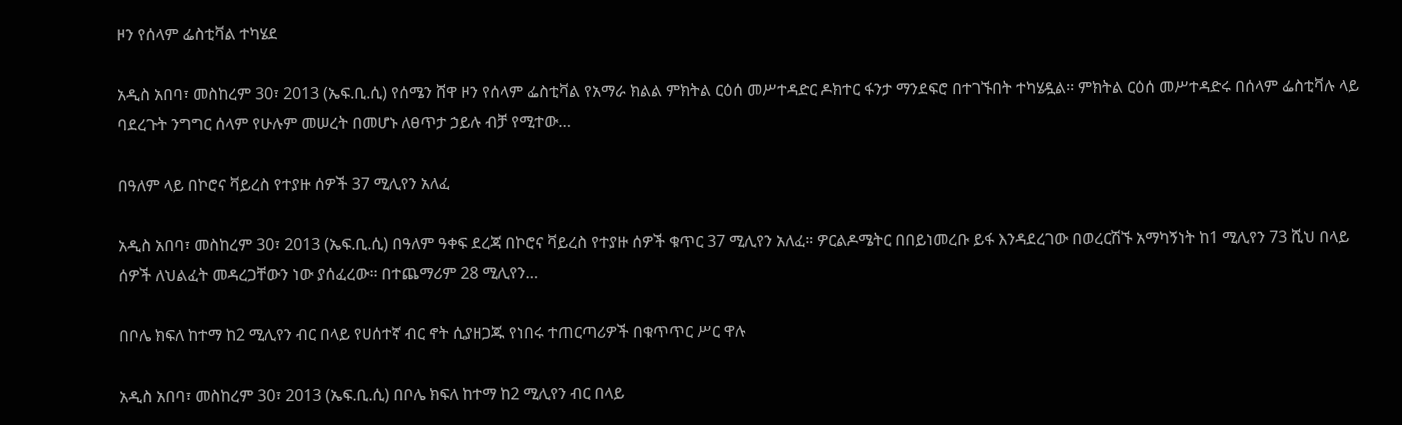ዞን የሰላም ፌስቲቫል ተካሄደ

አዲስ አበባ፣ መስከረም 30፣ 2013 (ኤፍ.ቢ.ሲ) የሰሜን ሸዋ ዞን የሰላም ፌስቲቫል የአማራ ክልል ምክትል ርዕሰ መሥተዳድር ዶክተር ፋንታ ማንደፍሮ በተገኙበት ተካሄዷል፡፡ ምክትል ርዕሰ መሥተዳድሩ በሰላም ፌስቲቫሉ ላይ ባደረጉት ንግግር ሰላም የሁሉም መሠረት በመሆኑ ለፀጥታ ኃይሉ ብቻ የሚተው…

በዓለም ላይ በኮሮና ቫይረስ የተያዙ ሰዎች 37 ሚሊየን አለፈ

አዲስ አበባ፣ መስከረም 30፣ 2013 (ኤፍ.ቢ.ሲ) በዓለም ዓቀፍ ደረጃ በኮሮና ቫይረስ የተያዙ ሰዎች ቁጥር 37 ሚሊየን አለፈ። ዎርልዶሜትር በበይነመረቡ ይፋ እንዳደረገው በወረርሽኙ አማካኝነት ከ1 ሚሊየን 73 ሺህ በላይ ሰዎች ለህልፈት መዳረጋቸውን ነው ያሰፈረው፡፡ በተጨማሪም 28 ሚሊየን…

በቦሌ ክፍለ ከተማ ከ2 ሚሊየን ብር በላይ የሀሰተኛ ብር ኖት ሲያዘጋጁ የነበሩ ተጠርጣሪዎች በቁጥጥር ሥር ዋሉ

አዲስ አበባ፣ መስከረም 30፣ 2013 (ኤፍ.ቢ.ሲ) በቦሌ ክፍለ ከተማ ከ2 ሚሊየን ብር በላይ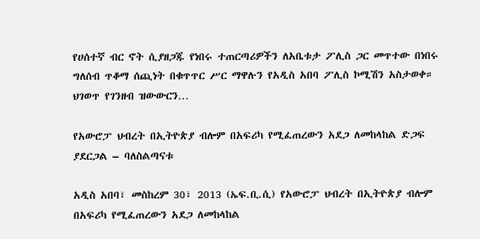የሀሰተኛ ብር ኖት ሲያዘጋጁ የነበሩ ተጠርጣሪዎችን ለአቤቱታ ፖሊስ ጋር መጥተው በነበሩ ግለሰብ ጥቆማ ሰጪነት በቁጥጥር ሥር ማዋሉን የአዲስ አበባ ፖሊስ ኮሚሽን አስታወቀ። ህገወጥ የገንዘብ ዝውውርን…

የአውሮፓ ህብረት በኢትዮጵያ ብሎም በአፍሪካ የሚፈጠረውን አደጋ ለመከላከል ድጋፍ ያደርጋል – ባለስልጣናቱ

አዲስ አበባ፣ መስከረም 30፣ 2013 (ኤፍ.ቢ.ሲ) የአውሮፓ ህብረት በኢትዮጵያ ብሎም በአፍሪካ የሚፈጠረውን አደጋ ለመከላከል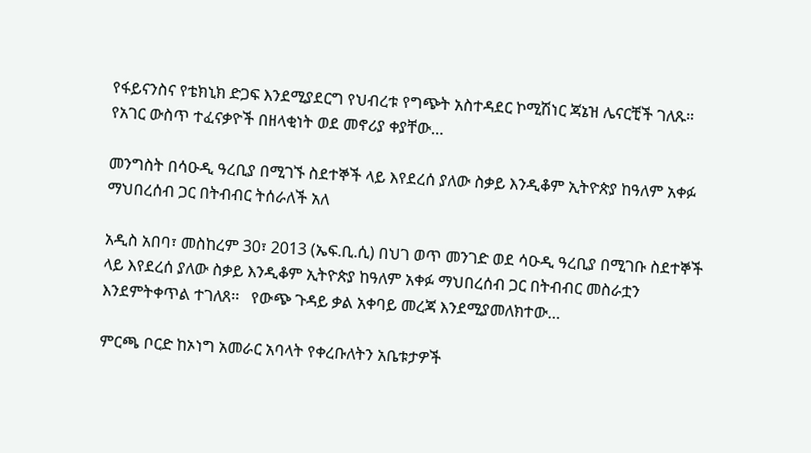የፋይናንስና የቴክኒክ ድጋፍ እንደሚያደርግ የህብረቱ የግጭት አስተዳደር ኮሚሽነር ጃኔዝ ሌናርቺች ገለጹ። የአገር ውስጥ ተፈናቃዮች በዘላቂነት ወደ መኖሪያ ቀያቸው…

መንግስት በሳዑዲ ዓረቢያ በሚገኙ ስደተኞች ላይ እየደረሰ ያለው ስቃይ እንዲቆም ኢትዮጵያ ከዓለም አቀፉ ማህበረሰብ ጋር በትብብር ትሰራለች አለ

አዲስ አበባ፣ መስከረም 30፣ 2013 (ኤፍ.ቢ.ሲ) በህገ ወጥ መንገድ ወደ ሳዑዲ ዓረቢያ በሚገቡ ስደተኞች ላይ እየደረሰ ያለው ስቃይ እንዲቆም ኢትዮጵያ ከዓለም አቀፉ ማህበረሰብ ጋር በትብብር መስራቷን እንደምትቀጥል ተገለጸ፡፡   የውጭ ጉዳይ ቃል አቀባይ መረጃ እንደሚያመለክተው…

ምርጫ ቦርድ ከኦነግ አመራር አባላት የቀረቡለትን አቤቱታዎች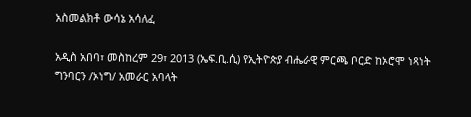አስመልክቶ ውሳኔ አሳለፈ

አዲስ አበባ፣ መስከረም 29፣ 2013 (ኤፍ.ቢ.ሲ) የኢትዮጵያ ብሔራዊ ምርጫ ቦርድ ከኦሮሞ ነጻነት ግንባርን /ኦነግ/ አመራር አባላት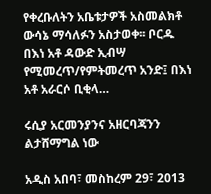የቀረቡለትን አቤቱታዎች አስመልክቶ ውሳኔ ማሳለፉን አስታወቀ፡፡ ቦርዱ በእነ አቶ ዳውድ ኢብሣ የሚመረጥ/የምትመረጥ አንድ፤ በእነ አቶ አራርሶ ቢቂላ…

ሩሲያ አርመንያንና አዘርባጃንን ልታሸማግል ነው

አዲስ አበባ፣ መስከረም 29፣ 2013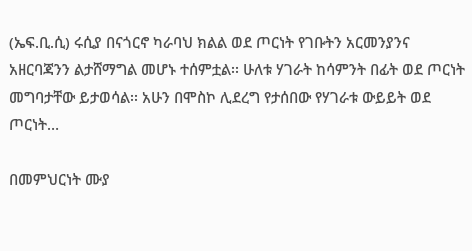(ኤፍ.ቢ.ሲ) ሩሲያ በናጎርኖ ካራባህ ክልል ወደ ጦርነት የገቡትን አርመንያንና አዘርባጃንን ልታሸማግል መሆኑ ተሰምቷል፡፡ ሁለቱ ሃገራት ከሳምንት በፊት ወደ ጦርነት መግባታቸው ይታወሳል፡፡ አሁን በሞስኮ ሊደረግ የታሰበው የሃገራቱ ውይይት ወደ ጦርነት…

በመምህርነት ሙያ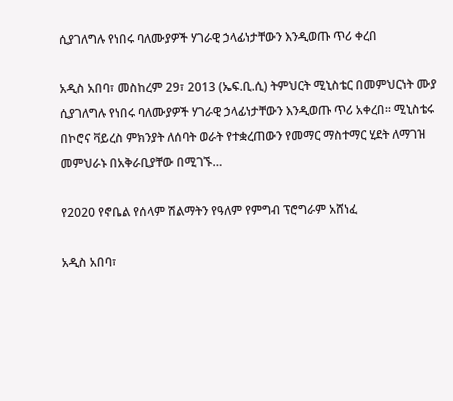ሲያገለግሉ የነበሩ ባለሙያዎች ሃገራዊ ኃላፊነታቸውን እንዲወጡ ጥሪ ቀረበ

አዲስ አበባ፣ መስከረም 29፣ 2013 (ኤፍ.ቢ.ሲ) ትምህርት ሚኒስቴር በመምህርነት ሙያ ሲያገለግሉ የነበሩ ባለሙያዎች ሃገራዊ ኃላፊነታቸውን እንዲወጡ ጥሪ አቀረበ፡፡ ሚኒስቴሩ በኮሮና ቫይረስ ምክንያት ለሰባት ወራት የተቋረጠውን የመማር ማስተማር ሂደት ለማገዝ መምህራኑ በአቅራቢያቸው በሚገኙ…

የ2020 የኖቤል የሰላም ሽልማትን የዓለም የምግብ ፕሮግራም አሸነፈ

አዲስ አበባ፣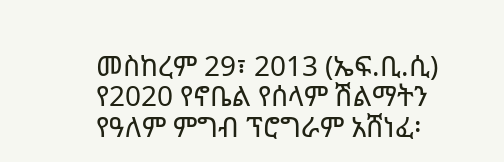መስከረም 29፣ 2013 (ኤፍ.ቢ.ሲ) የ2020 የኖቤል የሰላም ሽልማትን የዓለም ምግብ ፕሮግራም አሸነፈ፡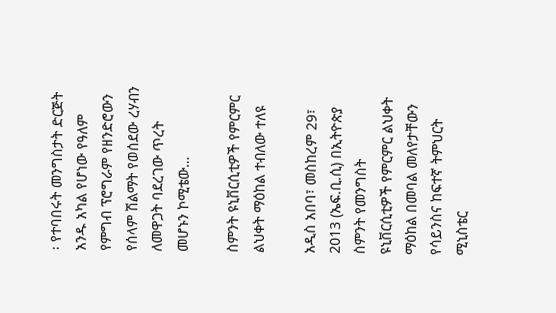፡ የተባበሩት መንግስታት ድርጅት አንዱ አካል የሆነው የዓለም የምግብ ፕሮግራም የዘንድሮውን የሰላም ሽልማት የወሰደው ረሃብን ለመዋጋት ባደረገው ጥረት መሆኑን ኮሚቴው…

ስምንት ዩኒቨርሲቲዎች የምርምር ልህቀት ማዕከል ተብለው ተለዩ

አዲስ አበባ፣ መስከረም 29፣ 2013 (ኤፍ.ቢ.ሲ) በኢትዮጵያ ስምንት የመንግስት ዩኒቨርሲቲዎች የምርምር ልህቀት ማዕከል በመባል መለየታቸውን የሳይንስና ከፍተኛ ትምህርት ሚኒስቴር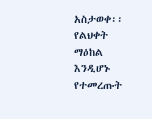አስታወቀ፡፡ የልህቀት ማዕከል እንዲሆኑ የተመረጡት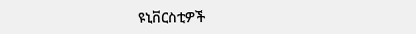ዩኒቨርስቲዎች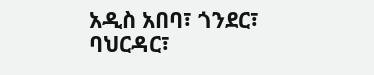አዲስ አበባ፣ ጎንደር፣ ባህርዳር፣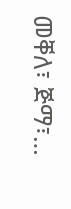መቐለ፣ ጅማ፣…